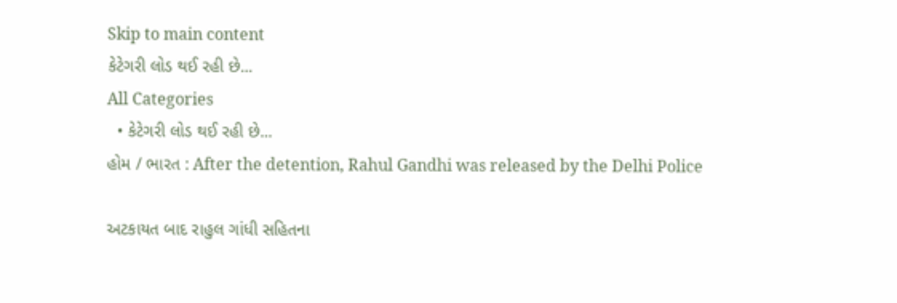Skip to main content
કેટેગરી લોડ થઈ રહી છે...
All Categories
  • કેટેગરી લોડ થઈ રહી છે...
હોમ / ભારત : After the detention, Rahul Gandhi was released by the Delhi Police

અટકાયત બાદ રાહુલ ગાંધી સહિતના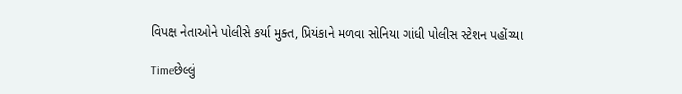વિપક્ષ નેતાઓને પોલીસે કર્યા મુક્ત, પ્રિયંકાને મળવા સોનિયા ગાંધી પોલીસ સ્ટેશન પહોંચ્યા

Timeછેલ્લું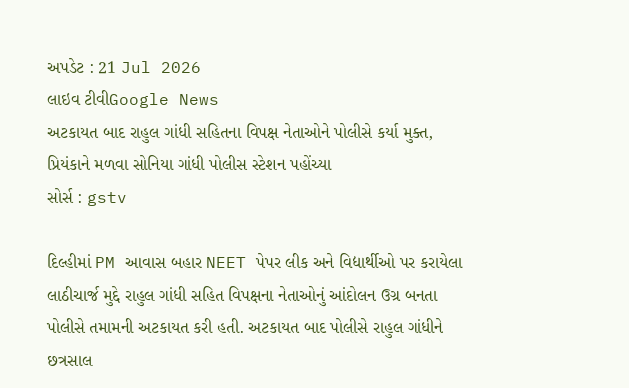અપડેટ : 21 Jul 2026
લાઇવ ટીવીGoogle News
અટકાયત બાદ રાહુલ ગાંધી સહિતના વિપક્ષ નેતાઓને પોલીસે કર્યા મુક્ત, પ્રિયંકાને મળવા સોનિયા ગાંધી પોલીસ સ્ટેશન પહોંચ્યા
સોર્સ : gstv

દિલ્હીમાં PM આવાસ બહાર NEET પેપર લીક અને વિદ્યાર્થીઓ પર કરાયેલા લાઠીચાર્જ મુદ્દે રાહુલ ગાંધી સહિત વિપક્ષના નેતાઓનું આંદોલન ઉગ્ર બનતા પોલીસે તમામની અટકાયત કરી હતી. અટકાયત બાદ પોલીસે રાહુલ ગાંધીને છત્રસાલ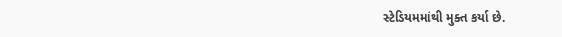સ્ટેડિયમમાંથી મુક્ત કર્યા છે.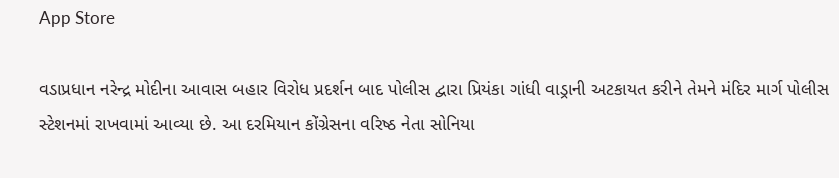App Store

વડાપ્રધાન નરેન્દ્ર મોદીના આવાસ બહાર વિરોધ પ્રદર્શન બાદ પોલીસ દ્વારા પ્રિયંકા ગાંધી વાડ્રાની અટકાયત કરીને તેમને મંદિર માર્ગ પોલીસ સ્ટેશનમાં રાખવામાં આવ્યા છે. આ દરમિયાન કોંગ્રેસના વરિષ્ઠ નેતા સોનિયા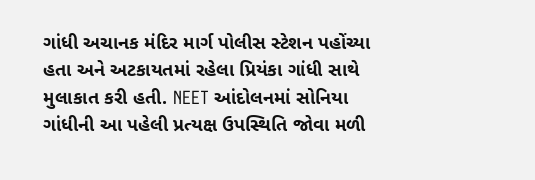ગાંધી અચાનક મંદિર માર્ગ પોલીસ સ્ટેશન પહોંચ્યા હતા અને અટકાયતમાં રહેલા પ્રિયંકા ગાંધી સાથે મુલાકાત કરી હતી. NEET આંદોલનમાં સોનિયા ગાંધીની આ પહેલી પ્રત્યક્ષ ઉપસ્થિતિ જોવા મળી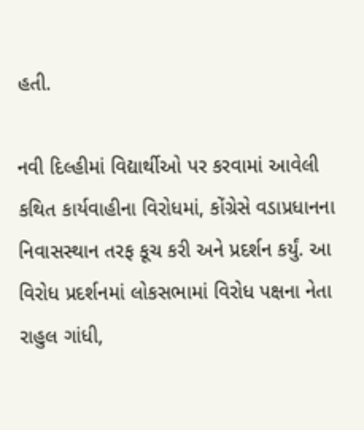હતી.

નવી દિલ્હીમાં વિદ્યાર્થીઓ પર કરવામાં આવેલી કથિત કાર્યવાહીના વિરોધમાં, કોંગ્રેસે વડાપ્રધાનના નિવાસસ્થાન તરફ કૂચ કરી અને પ્રદર્શન કર્યું. આ વિરોધ પ્રદર્શનમાં લોકસભામાં વિરોધ પક્ષના નેતા રાહુલ ગાંધી,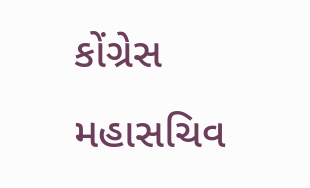કોંગ્રેસ મહાસચિવ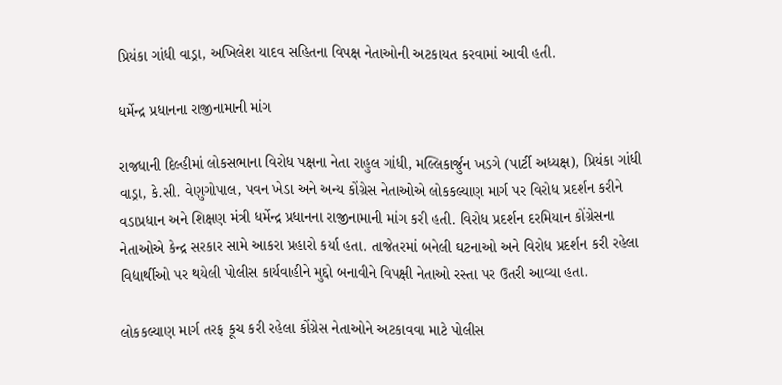પ્રિયંકા ગાંધી વાડ્રા, અખિલેશ યાદવ સહિતના વિપક્ષ નેતાઓની અટકાયત કરવામાં આવી હતી.

ધર્મેન્દ્ર પ્રધાનના રાજીનામાની માંગ

રાજધાની દિલ્હીમાં લોકસભાના વિરોધ પક્ષના નેતા રાહુલ ગાંધી, મલ્લિકાર્જુન ખડગે (પાર્ટી અધ્યક્ષ), પ્રિયંકા ગાંધી વાડ્રા, કે.સી. વેણુગોપાલ, પવન ખેડા અને અન્ય કોંગ્રેસ નેતાઓએ લોકકલ્યાણ માર્ગ પર વિરોધ પ્રદર્શન કરીને વડાપ્રધાન અને શિક્ષણ મંત્રી ધર્મેન્દ્ર પ્રધાનના રાજીનામાની માંગ કરી હતી. વિરોધ પ્રદર્શન દરમિયાન કોંગ્રેસના નેતાઓએ કેન્દ્ર સરકાર સામે આકરા પ્રહારો કર્યા હતા. તાજેતરમાં બનેલી ઘટનાઓ અને વિરોધ પ્રદર્શન કરી રહેલા વિદ્યાર્થીઓ પર થયેલી પોલીસ કાર્યવાહીને મુદ્દો બનાવીને વિપક્ષી નેતાઓ રસ્તા પર ઉતરી આવ્યા હતા.

લોકકલ્યાણ માર્ગ તરફ કૂચ કરી રહેલા કોંગ્રેસ નેતાઓને અટકાવવા માટે પોલીસ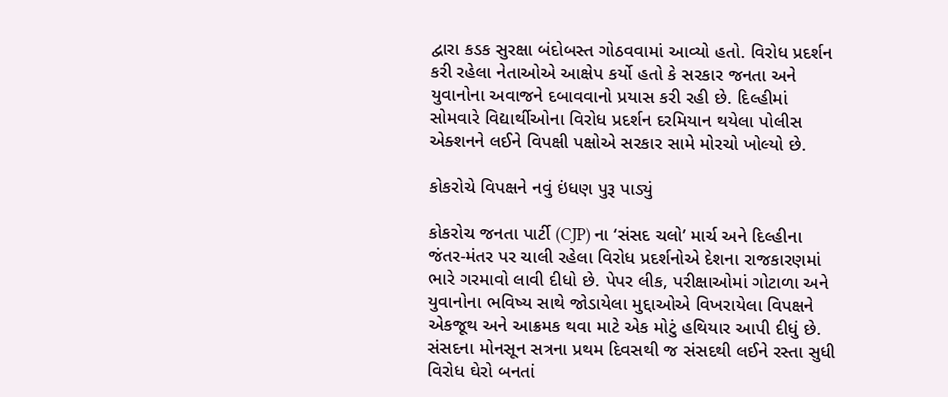દ્વારા કડક સુરક્ષા બંદોબસ્ત ગોઠવવામાં આવ્યો હતો. વિરોધ પ્રદર્શન કરી રહેલા નેતાઓએ આક્ષેપ કર્યો હતો કે સરકાર જનતા અને યુવાનોના અવાજને દબાવવાનો પ્રયાસ કરી રહી છે. દિલ્હીમાં સોમવારે વિદ્યાર્થીઓના વિરોધ પ્રદર્શન દરમિયાન થયેલા પોલીસ એક્શનને લઈને વિપક્ષી પક્ષોએ સરકાર સામે મોરચો ખોલ્યો છે.

કોકરોચે વિપક્ષને નવું ઇંધણ પુરૂ પાડ્યું

કોકરોચ જનતા પાર્ટી (CJP) ના ‘સંસદ ચલો’ માર્ચ અને દિલ્હીના જંતર-મંતર પર ચાલી રહેલા વિરોધ પ્રદર્શનોએ દેશના રાજકારણમાં ભારે ગરમાવો લાવી દીધો છે. પેપર લીક, પરીક્ષાઓમાં ગોટાળા અને યુવાનોના ભવિષ્ય સાથે જોડાયેલા મુદ્દાઓએ વિખરાયેલા વિપક્ષને એકજૂથ અને આક્રમક થવા માટે એક મોટું હથિયાર આપી દીધું છે. સંસદના મોનસૂન સત્રના પ્રથમ દિવસથી જ સંસદથી લઈને રસ્તા સુધી વિરોધ ઘેરો બનતાં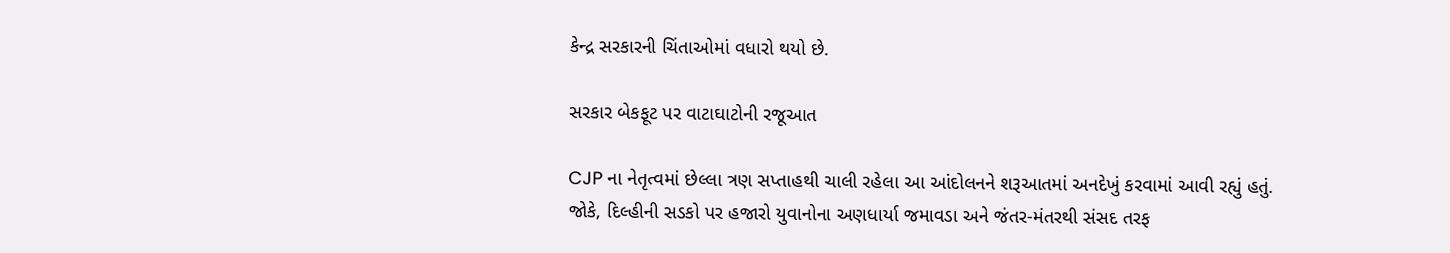કેન્દ્ર સરકારની ચિંતાઓમાં વધારો થયો છે.

સરકાર બેકફૂટ પર વાટાઘાટોની રજૂઆત

CJP ના નેતૃત્વમાં છેલ્લા ત્રણ સપ્તાહથી ચાલી રહેલા આ આંદોલનને શરૂઆતમાં અનદેખું કરવામાં આવી રહ્યું હતું. જોકે, દિલ્હીની સડકો પર હજારો યુવાનોના અણધાર્યા જમાવડા અને જંતર-મંતરથી સંસદ તરફ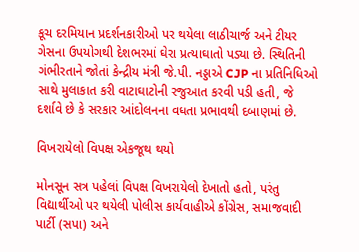કૂચ દરમિયાન પ્રદર્શનકારીઓ પર થયેલા લાઠીચાર્જ અને ટીયર ગેસના ઉપયોગથી દેશભરમાં ઘેરા પ્રત્યાઘાતો પડ્યા છે. સ્થિતિની ગંભીરતાને જોતાં કેન્દ્રીય મંત્રી જે.પી. નડ્ડાએ CJP ના પ્રતિનિધિઓ સાથે મુલાકાત કરી વાટાઘાટોની રજુઆત કરવી પડી હતી, જે દર્શાવે છે કે સરકાર આંદોલનના વધતા પ્રભાવથી દબાણમાં છે.

વિખરાયેલો વિપક્ષ એકજૂથ થયો

મોનસૂન સત્ર પહેલાં વિપક્ષ વિખરાયેલો દેખાતો હતો, પરંતુ વિદ્યાર્થીઓ પર થયેલી પોલીસ કાર્યવાહીએ કોંગ્રેસ, સમાજવાદી પાર્ટી (સપા) અને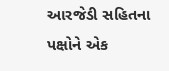આરજેડી સહિતના પક્ષોને એક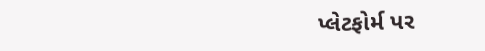પ્લેટફોર્મ પર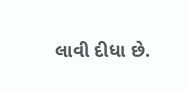લાવી દીધા છે.